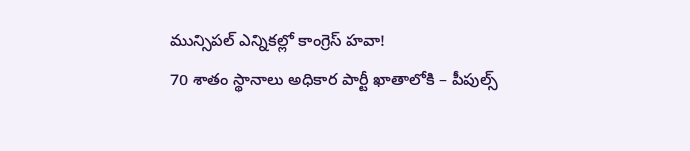మున్సిపల్ ఎన్నికల్లో కాంగ్రెస్ హవా!
70 శాతం స్థానాలు అధికార పార్టీ ఖాతాలోకి – పీపుల్స్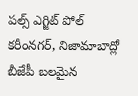పల్స్ ఎగ్జిట్ పోల్
కరీంనగర్, నిజామాబాద్లో బీజేపీ బలమైన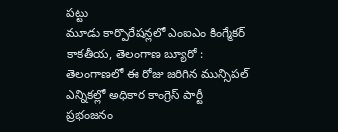పట్టు
మూడు కార్పొరేషన్లలో ఎంఐఎం కింగ్మేకర్
కాకతీయ, తెలంగాణ బ్యూరో : తెలంగాణలో ఈ రోజు జరిగిన మున్సిపల్ ఎన్నికల్లో అధికార కాంగ్రెస్ పార్టీ ప్రభంజనం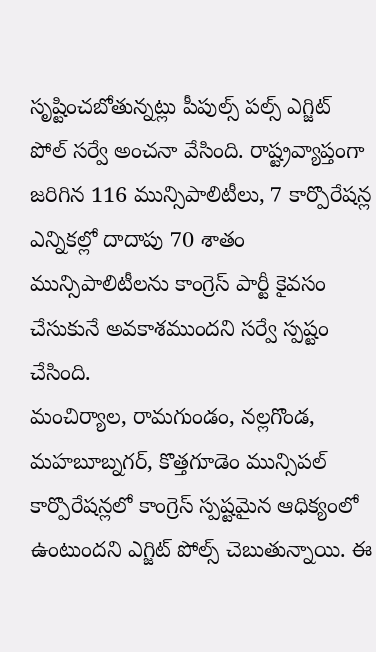సృష్టించబోతున్నట్లు పీపుల్స్ పల్స్ ఎగ్జిట్ పోల్ సర్వే అంచనా వేసింది. రాష్ట్రవ్యాప్తంగా జరిగిన 116 మున్సిపాలిటీలు, 7 కార్పొరేషన్ల ఎన్నికల్లో దాదాపు 70 శాతం మున్సిపాలిటీలను కాంగ్రెస్ పార్టీ కైవసం చేసుకునే అవకాశముందని సర్వే స్పష్టం చేసింది.
మంచిర్యాల, రామగుండం, నల్లగొండ, మహబూబ్నగర్, కొత్తగూడెం మున్సిపల్ కార్పొరేషన్లలో కాంగ్రెస్ స్పష్టమైన ఆధిక్యంలో ఉంటుందని ఎగ్జిట్ పోల్స్ చెబుతున్నాయి. ఈ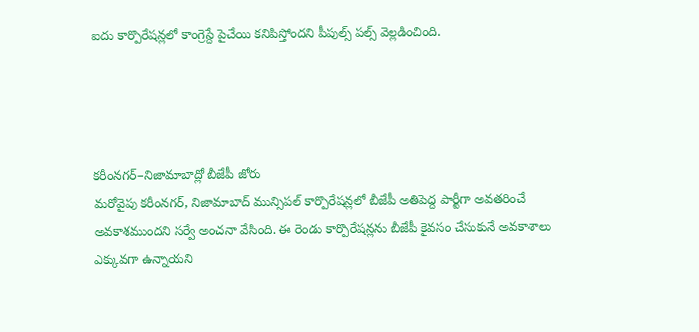ఐదు కార్పొరేషన్లలో కాంగ్రెస్దే పైచేయి కనిపిస్తోందని పీపుల్స్ పల్స్ వెల్లడించింది.




కరీంనగర్–నిజామాబాద్లో బీజేపీ జోరు
మరోవైపు కరీంనగర్, నిజామాబాద్ మున్సిపల్ కార్పొరేషన్లలో బీజేపీ అతిపెద్ద పార్టీగా అవతరించే అవకాశముందని సర్వే అంచనా వేసింది. ఈ రెండు కార్పొరేషన్లను బీజేపీ కైవసం చేసుకునే అవకాశాలు ఎక్కువగా ఉన్నాయని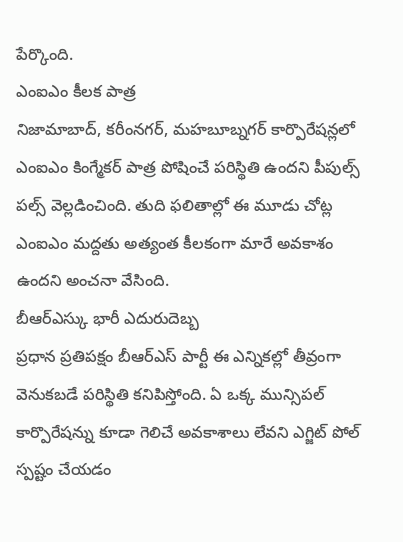పేర్కొంది.
ఎంఐఎం కీలక పాత్ర
నిజామాబాద్, కరీంనగర్, మహబూబ్నగర్ కార్పొరేషన్లలో ఎంఐఎం కింగ్మేకర్ పాత్ర పోషించే పరిస్థితి ఉందని పీపుల్స్ పల్స్ వెల్లడించింది. తుది ఫలితాల్లో ఈ మూడు చోట్ల ఎంఐఎం మద్దతు అత్యంత కీలకంగా మారే అవకాశం ఉందని అంచనా వేసింది.
బీఆర్ఎస్కు భారీ ఎదురుదెబ్బ
ప్రధాన ప్రతిపక్షం బీఆర్ఎస్ పార్టీ ఈ ఎన్నికల్లో తీవ్రంగా వెనుకబడే పరిస్థితి కనిపిస్తోంది. ఏ ఒక్క మున్సిపల్ కార్పొరేషన్ను కూడా గెలిచే అవకాశాలు లేవని ఎగ్జిట్ పోల్ స్పష్టం చేయడం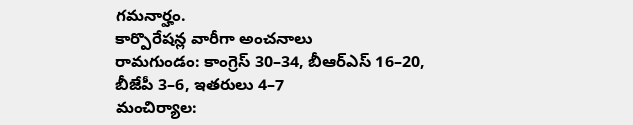గమనార్హం.
కార్పొరేషన్ల వారీగా అంచనాలు
రామగుండం: కాంగ్రెస్ 30–34, బీఆర్ఎస్ 16–20, బీజేపీ 3–6, ఇతరులు 4–7
మంచిర్యాల: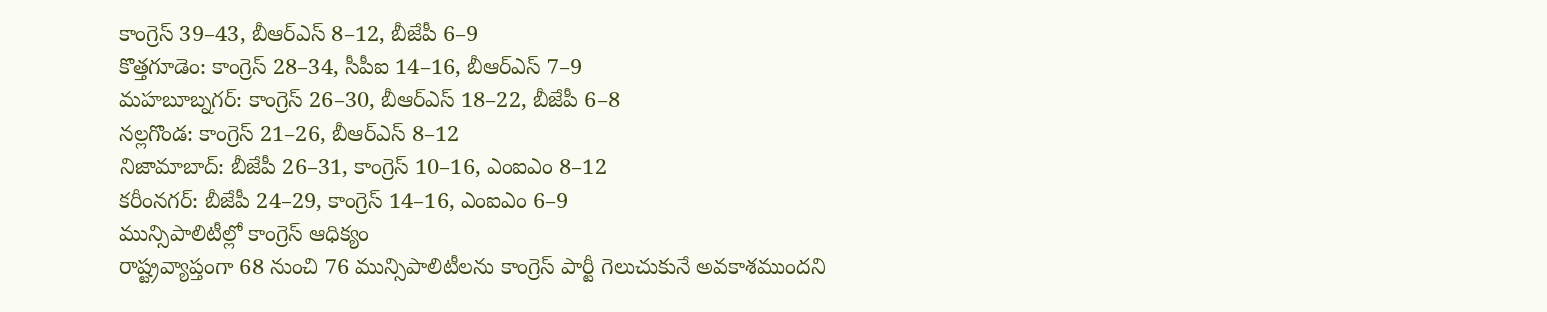కాంగ్రెస్ 39–43, బీఆర్ఎస్ 8–12, బీజేపీ 6–9
కొత్తగూడెం: కాంగ్రెస్ 28–34, సీపీఐ 14–16, బీఆర్ఎస్ 7–9
మహబూబ్నగర్: కాంగ్రెస్ 26–30, బీఆర్ఎస్ 18–22, బీజేపీ 6–8
నల్లగొండ: కాంగ్రెస్ 21–26, బీఆర్ఎస్ 8–12
నిజామాబాద్: బీజేపీ 26–31, కాంగ్రెస్ 10–16, ఎంఐఎం 8–12
కరీంనగర్: బీజేపీ 24–29, కాంగ్రెస్ 14–16, ఎంఐఎం 6–9
మున్సిపాలిటీల్లో కాంగ్రెస్ ఆధిక్యం
రాష్ట్రవ్యాప్తంగా 68 నుంచి 76 మున్సిపాలిటీలను కాంగ్రెస్ పార్టీ గెలుచుకునే అవకాశముందని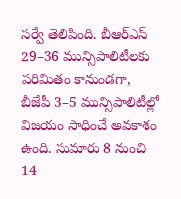సర్వే తెలిపింది. బీఆర్ఎస్ 29–36 మున్సిపాలిటీలకు పరిమితం కానుండగా, బీజేపీ 3–5 మున్సిపాలిటీల్లో విజయం సాధించే అవకాశం ఉంది. సుమారు 8 నుంచి 14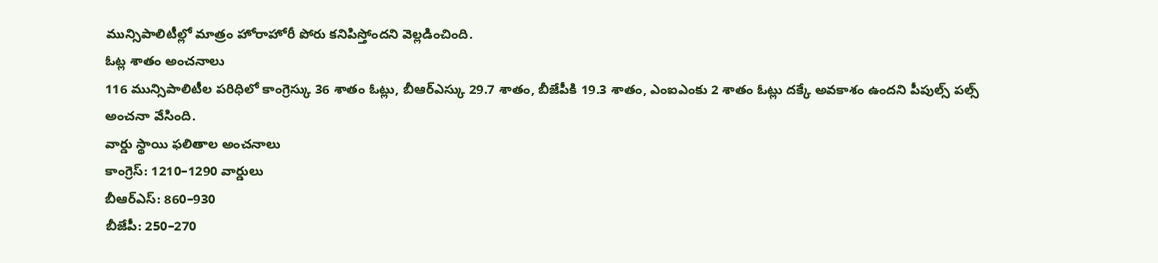మున్సిపాలిటీల్లో మాత్రం హోరాహోరీ పోరు కనిపిస్తోందని వెల్లడించింది.
ఓట్ల శాతం అంచనాలు
116 మున్సిపాలిటీల పరిధిలో కాంగ్రెస్కు 36 శాతం ఓట్లు, బీఆర్ఎస్కు 29.7 శాతం, బీజేపీకి 19.3 శాతం, ఎంఐఎంకు 2 శాతం ఓట్లు దక్కే అవకాశం ఉందని పీపుల్స్ పల్స్ అంచనా వేసింది.
వార్డు స్థాయి ఫలితాల అంచనాలు
కాంగ్రెస్: 1210–1290 వార్డులు
బీఆర్ఎస్: 860–930
బీజేపీ: 250–270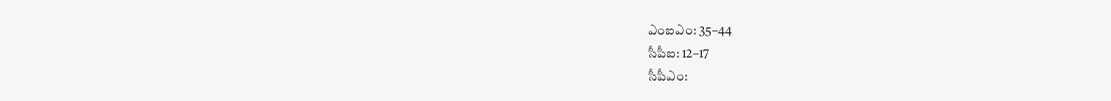ఎంఐఎం: 35–44
సీపీఐ: 12–17
సీపీఎం: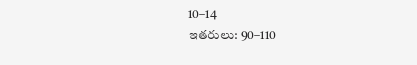10–14
ఇతరులు: 90–110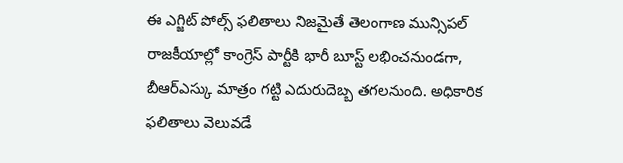ఈ ఎగ్జిట్ పోల్స్ ఫలితాలు నిజమైతే తెలంగాణ మున్సిపల్ రాజకీయాల్లో కాంగ్రెస్ పార్టీకి భారీ బూస్ట్ లభించనుండగా, బీఆర్ఎస్కు మాత్రం గట్టి ఎదురుదెబ్బ తగలనుంది. అధికారిక ఫలితాలు వెలువడే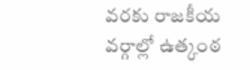వరకు రాజకీయ వర్గాల్లో ఉత్కంఠ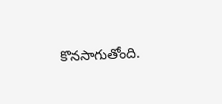కొనసాగుతోంది.